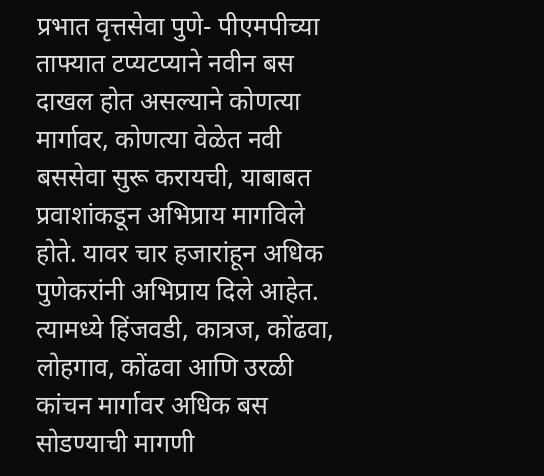प्रभात वृत्तसेवा पुणे- पीएमपीच्या ताफ्यात टप्यटप्याने नवीन बस दाखल होत असल्याने कोणत्या मार्गावर, कोणत्या वेळेत नवी बससेवा सुरू करायची, याबाबत प्रवाशांकडून अभिप्राय मागविले होते. यावर चार हजारांहून अधिक पुणेकरांनी अभिप्राय दिले आहेत. त्यामध्ये हिंजवडी, कात्रज, कोंढवा, लोहगाव, कोंढवा आणि उरळी कांचन मार्गावर अधिक बस सोडण्याची मागणी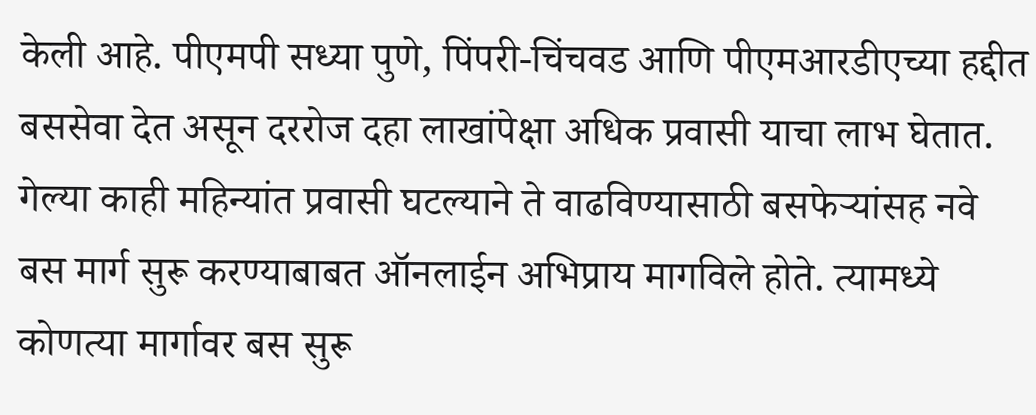केली आहे. पीएमपी सध्या पुणे, पिंपरी-चिंचवड आणि पीएमआरडीएच्या हद्दीत बससेवा देत असून दररोज दहा लाखांपेक्षा अधिक प्रवासी याचा लाभ घेतात. गेल्या काही महिन्यांत प्रवासी घटल्याने ते वाढविण्यासाठी बसफेऱ्यांसह नवे बस मार्ग सुरू करण्याबाबत ऑनलाईन अभिप्राय मागविले होते. त्यामध्ये कोणत्या मार्गावर बस सुरू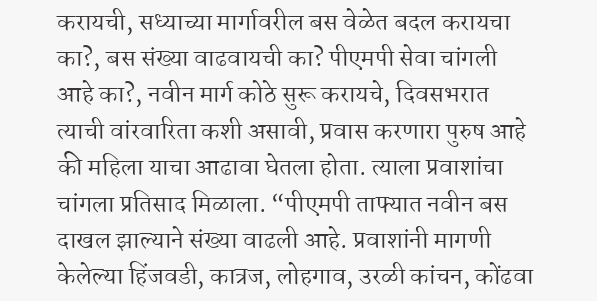करायची, सध्याच्या मार्गावरील बस वेळेत बदल करायचा का?, बस संख्या वाढवायची का? पीएमपी सेवा चांगली आहे का?, नवीन मार्ग कोठे सुरू करायचे, दिवसभरात त्याची वांरवारिता कशी असावी, प्रवास करणारा पुरुष आहे की महिला याचा आढावा घेतला होता. त्याला प्रवाशांचा चांगला प्रतिसाद मिळाला. “पीएमपी ताफ्यात नवीन बस दाखल झाल्याने संख्या वाढली आहे. प्रवाशांनी मागणी केलेल्या हिंजवडी, कात्रज, लोहगाव, उरळी कांचन, कोंढवा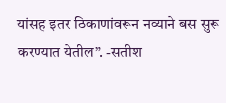यांसह इतर ठिकाणांवरून नव्याने बस सुरू करण्यात येतील”. -सतीश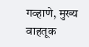गव्हाणे, मुख्य वाहतूक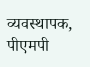व्यवस्थापक, पीएमपी